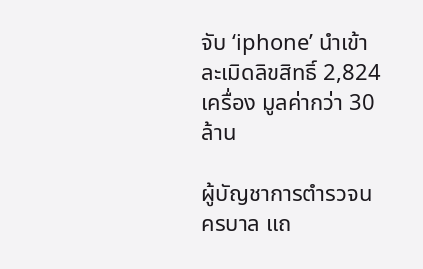จับ ‘iphone’ นำเข้า ละเมิดลิขสิทธิ์ 2,824 เครื่อง มูลค่ากว่า 30 ล้าน

ผู้บัญชาการตำรวจนครบาล แถ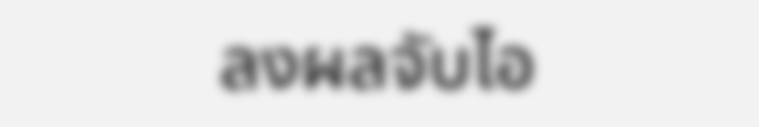ลงผลจับไอ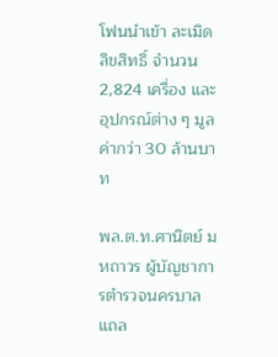โฟนนำเข้า ละเมิดลิขสิทธิ์ จำนวน 2,824 เครื่อง และอุปกรณ์ต่าง ๆ มูลค่ากว่า 30 ล้านบาท

พล.ต.ท.ศานิตย์ มหถาวร ผู้บัญชาการตำรวจนครบาล แถล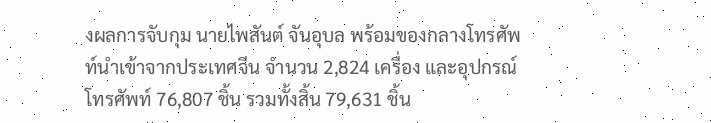งผลการจับกุม นายไพสันต์ จันอุบล พร้อมของกลางโทรศัพท์นำเข้าจากประเทศจีน จำนวน 2,824 เครื่อง และอุปกรณ์โทรศัพท์ 76,807 ชิ้น รวมทั้งสิ้น 79,631 ชิ้น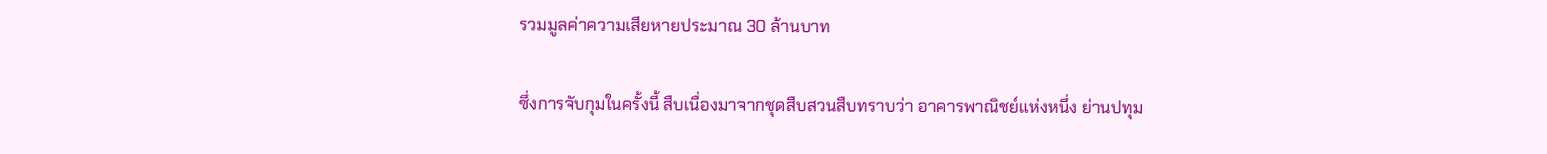รวมมูลค่าความเสียหายประมาณ 30 ล้านบาท

ซึ่งการจับกุมในครั้งนี้ สืบเนื่องมาจากชุดสืบสวนสืบทราบว่า อาคารพาณิชย์แห่งหนึ่ง ย่านปทุม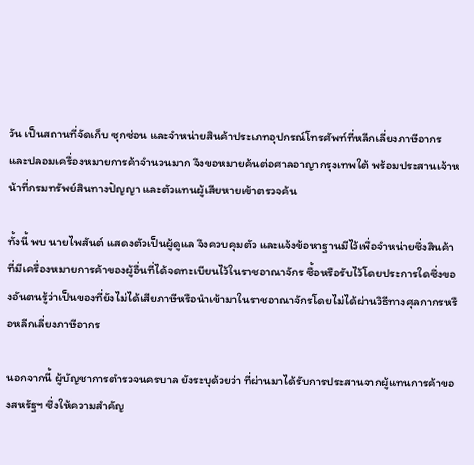วัน เป็นสถานที่จัดเก็บ ซุกซ่อน และจำหน่ายสินค้าประเภทอุปกรณ์โทรศัพท์ที่หลีกเลี่ยงภาษีอากร และปลอมเครื่องหมายการค้าจำนวนมาก จึงขอหมายค้นต่อศาลอาญากรุงเทพใต้ พร้อมประสานเจ้าหน้าที่กรมทรัพย์สินทางปัญญา และตัวแทนผู้เสียหายเข้าตรวจค้น

ทั้งนี้ พบ นายไพสันต์ แสดงตัวเป็นผู้ดูแล จึงควบคุมตัว และแจ้งข้อหาฐานมีไว้เพื่อจำหน่ายซึ่งสินค้าที่มีเครื่องหมายการค้าของผู้อื่นที่ได้จดทะเบียนไว้ในราชอาณาจักร ซื้อหรือรับไว้โดยประการใดซึ่งของอันตนรู้ว่าเป็นของที่ยังไม่ได้เสียภาษีหรือนำเข้ามาในราชอาณาจักรโดยไม่ได้ผ่านวิธีทางศุลกากรหรือหลีกเลี่ยงภาษีอากร

นอกจากนี้ ผู้บัญชาการตำรวจนครบาล ยังระบุด้วยว่า ที่ผ่านมาได้รับการประสานจากผู้แทนการค้าของสหรัฐฯ ซึ่งให้ความสำคัญ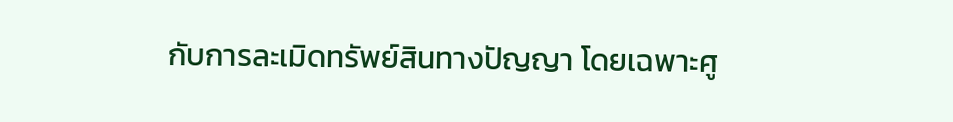กับการละเมิดทรัพย์สินทางปัญญา โดยเฉพาะศู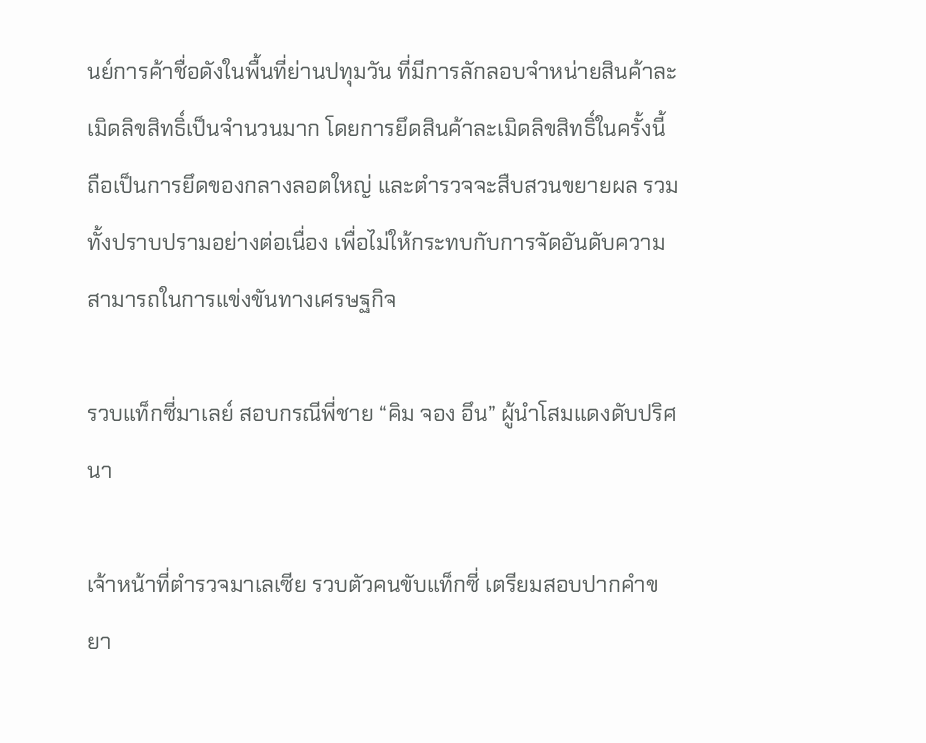นย์การค้าชื่อดังในพื้นที่ย่านปทุมวัน ที่มีการลักลอบจำหน่ายสินค้าละเมิดลิขสิทธิ์เป็นจำนวนมาก โดยการยึดสินค้าละเมิดลิขสิทธิ์ในครั้งนี้ ถือเป็นการยึดของกลางลอตใหญ่ และตำรวจจะสืบสวนขยายผล รวมทั้งปราบปรามอย่างต่อเนื่อง เพื่อไม่ให้กระทบกับการจัดอันดับความสามารถในการแข่งขันทางเศรษฐกิจ

รวบแท็กซี่มาเลย์ สอบกรณีพี่ชาย “คิม จอง อึน” ผู้นำโสมแดงดับปริศนา

เจ้าหน้าที่ตำรวจมาเลเซีย รวบตัวคนขับแท็กซี่ เตรียมสอบปากคำขยา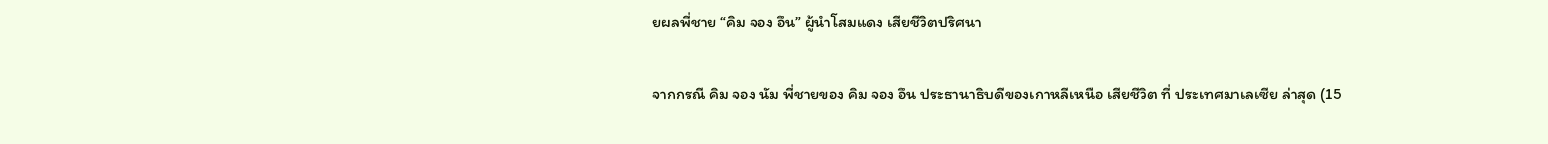ยผลพี่ชาย “คิม จอง อึน” ผู้นำโสมแดง เสียชีวิตปริศนา

จากกรณี คิม จอง นัม พี่ชายของ คิม จอง อึน ประธานาธิบดีของเกาหลีเหนือ เสียชีวิต ที่ ประเทศมาเลเซีย ล่าสุด (15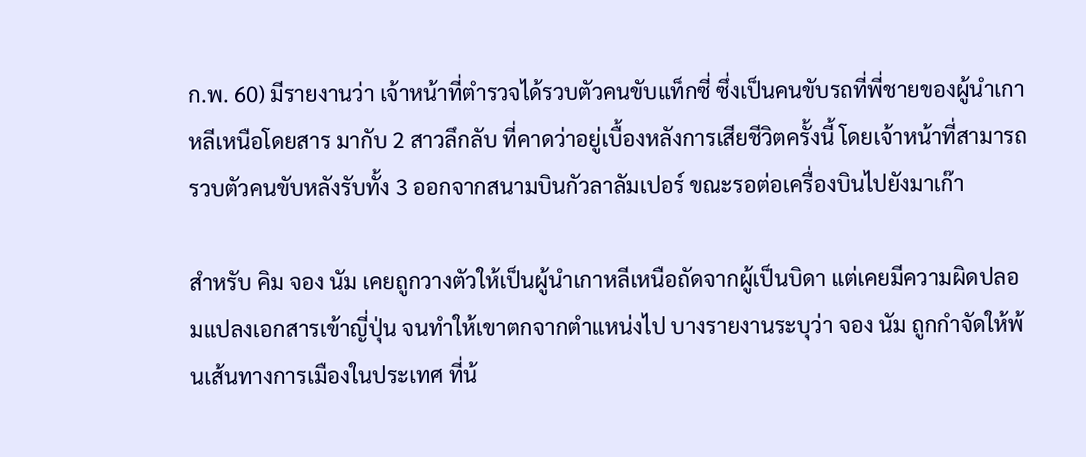ก.พ. 60) มีรายงานว่า เจ้าหน้าที่ตำรวจได้รวบตัวคนขับแท็กซี่ ซึ่งเป็นคนขับรถที่พี่ชายของผู้นำเกาหลีเหนือโดยสาร มากับ 2 สาวลึกลับ ที่คาดว่าอยู่เบื้องหลังการเสียชีวิตครั้งนี้ โดยเจ้าหน้าที่สามารถรวบตัวคนขับหลังรับทั้ง 3 ออกจากสนามบินกัวลาลัมเปอร์ ขณะรอต่อเครื่องบินไปยังมาเก๊า

สำหรับ คิม จอง นัม เคยถูกวางตัวให้เป็นผู้นำเกาหลีเหนือถัดจากผู้เป็นบิดา แต่เคยมีความผิดปลอมแปลงเอกสารเข้าญี่ปุ่น จนทำให้เขาตกจากตำแหน่งไป บางรายงานระบุว่า จอง นัม ถูกกำจัดให้พ้นเส้นทางการเมืองในประเทศ ที่น้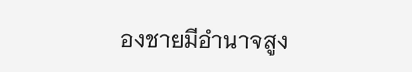องชายมีอำนาจสูง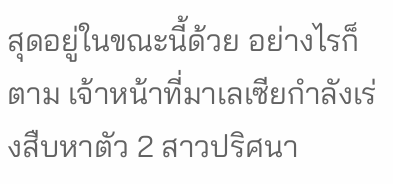สุดอยู่ในขณะนี้ด้วย อย่างไรก็ตาม เจ้าหน้าที่มาเลเซียกำลังเร่งสืบหาตัว 2 สาวปริศนา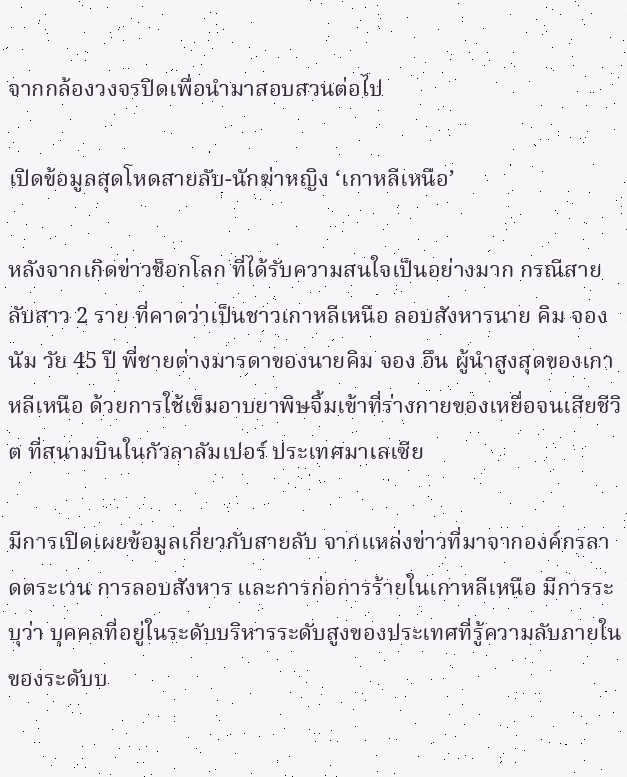จากกล้องวงจรปิดเพื่อนำมาสอบสวนต่อไป

เปิดข้อมูลสุดโหดสายลับ-นักฆ่าหญิง ‘เกาหลีเหนือ’

หลังจากเกิดข่าวช็อกโลก ที่ได้รับความสนใจเป็นอย่างมาก กรณีสายลับสาว 2 ราย ที่คาดว่าเป็นชาวเกาหลีเหนือ ลอบสังหารนาย คิม จอง นัม วัย 45 ปี พี่ชายต่างมารดาของนายคิม จอง อึน ผู้นำสูงสุดของเกาหลีเหนือ ด้วยการใช้เข็มอาบยาพิษจิ้มเข้าที่ร่างกายของเหยื่อจนเสียชีวิต ที่สนามบินในกัวลาลัมเปอร์ ประเทศมาเลเซีย

มีการเปิดเผยข้อมูลเกี่ยวกับสายลับ จากแหล่งข่าวที่มาจากองค์กรลาดตระเวน การลอบสังหาร และการก่อการร้ายในเกาหลีเหนือ มีการระบุว่า บุคคลที่อยู่ในระดับบริหารระดับสูงของประเทศที่รู้ความลับภายในของระดับบ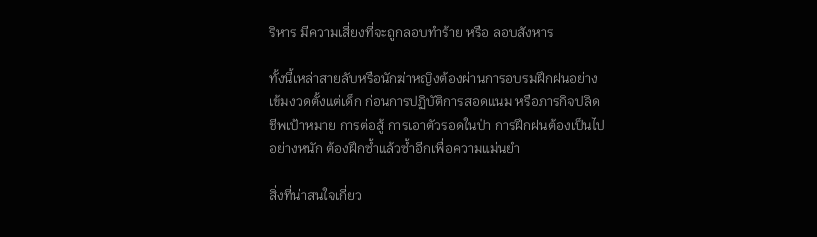ริหาร มีความเสี่ยงที่จะถูกลอบทำร้าย หรือ ลอบสังหาร

ทั้งนี้เหล่าสายลับหรือนักฆ่าหญิงต้องผ่านการอบรมฝึกฝนอย่างเข้มงวดตั้งแต่เด็ก ก่อนการปฏิบัติการสอดแนม หรือภารกิจปลิดชีพเป้าหมาย การต่อสู้ การเอาตัวรอดในป่า การฝึกฝนต้องเป็นไปอย่างหนัก ต้องฝึกซ้ำแล้วซ้ำอีกเพื่อความแม่นยำ

สิ่งที่น่าสนใจเกี่ยว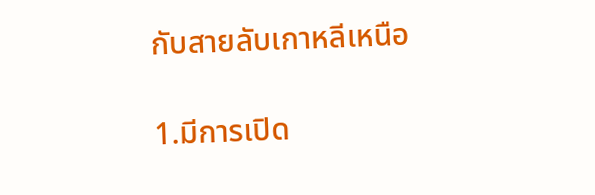กับสายลับเกาหลีเหนือ

1.มีการเปิด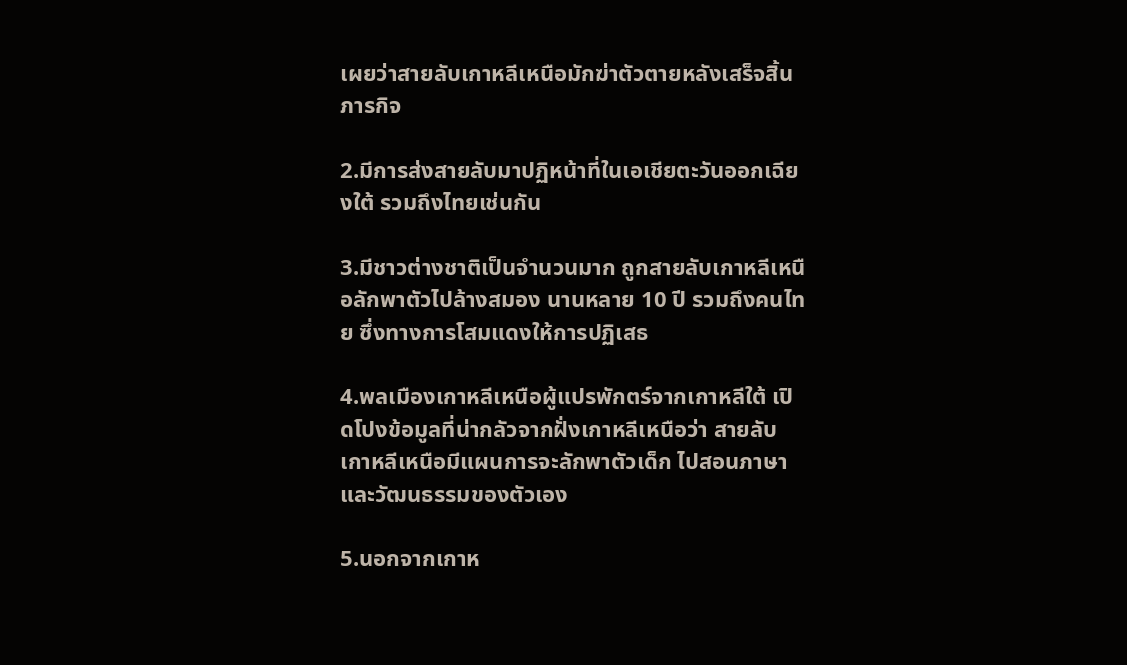เผยว่าสายลับเกาหลีเหนือมักฆ่าตัวตายหลังเสร็จสิ้นภารกิจ

2.มีการส่งสายลับมาปฏิหน้าที่ในเอเชียตะวันออกเฉียงใต้ รวมถึงไทยเช่นกัน

3.มีชาวต่างชาติเป็นจำนวนมาก ถูกสายลับเกาหลีเหนือลักพาตัวไปล้างสมอง นานหลาย 10 ปี รวมถึงคนไทย ซึ่งทางการโสมแดงให้การปฏิเสธ

4.พลเมืองเกาหลีเหนือผู้แปรพักตร์จากเกาหลีใต้ เปิดโปงข้อมูลที่น่ากลัวจากฝั่งเกาหลีเหนือว่า สายลับเกาหลีเหนือมีแผนการจะลักพาตัวเด็ก ไปสอนภาษาและวัฒนธรรมของตัวเอง

5.นอกจากเกาห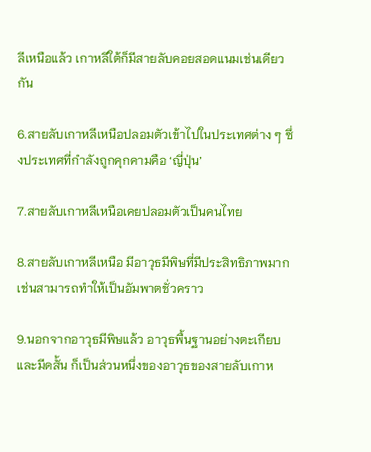ลีเหนือแล้ว เกาหลีใต้ก็มีสายลับคอยสอดแนมเช่นเดียวกัน

6.สายลับเกาหลีเหนือปลอมตัวเข้าไปในประเทศต่าง ๆ ซึ่งประเทศที่กำลังถูกคุกคามคือ ‘ญี่ปุ่น’

7.สายลับเกาหลีเหนือเคยปลอมตัวเป็นคนไทย

8.สายลับเกาหลีเหนือ มีอาวุธมีพิษที่มีประสิทธิภาพมาก เช่นสามารถทำให้เป็นอัมพาตชั่วคราว

9.นอกจากอาวุธมีพิษแล้ว อาวุธพื้นฐานอย่างตะเกียบ และมีดสั้น ก็เป็นส่วนหนึ่งของอาวุธของสายลับเกาห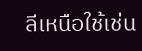ลีเหนือใช้เช่น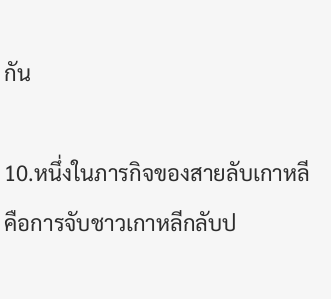กัน

10.หนึ่งในภารกิจของสายลับเกาหลี คือการจับชาวเกาหลีกลับป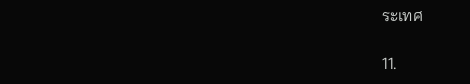ระเทศ

11.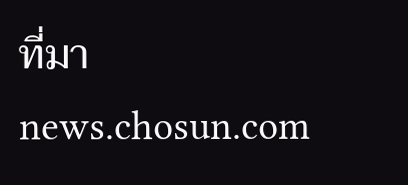ที่มา  news.chosun.com